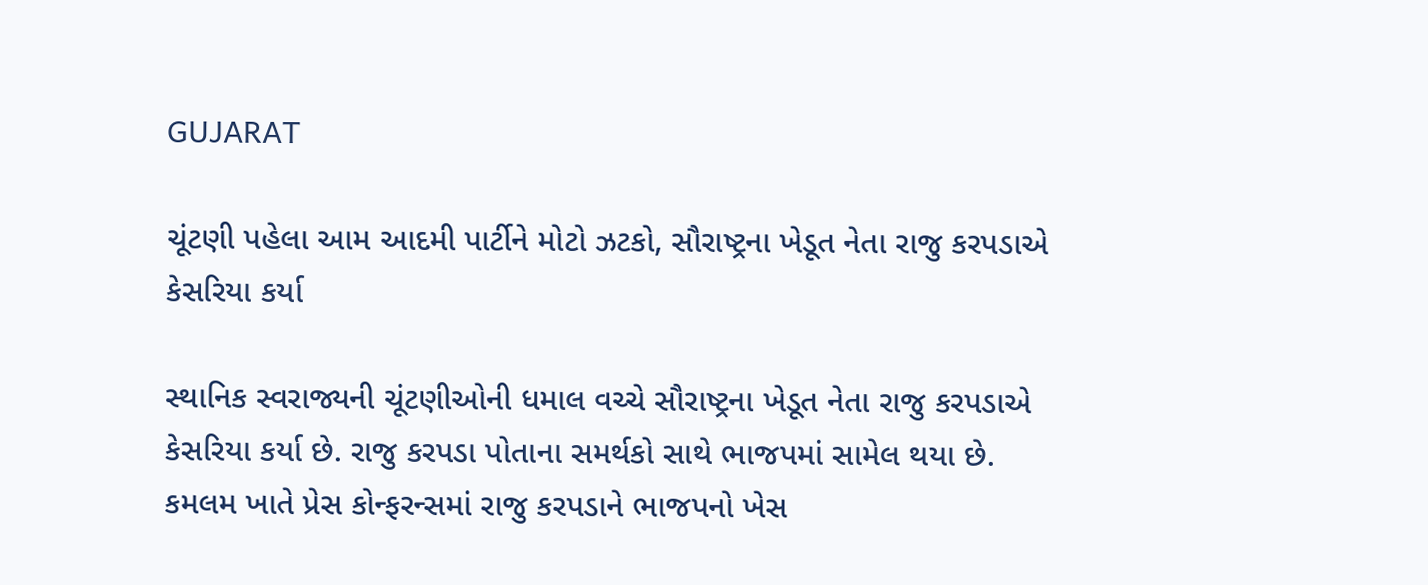GUJARAT

ચૂંટણી પહેલા આમ આદમી પાર્ટીને મોટો ઝટકો, સૌરાષ્ટ્રના ખેડૂત નેતા રાજુ કરપડાએ કેસરિયા કર્યા

સ્થાનિક સ્વરાજ્યની ચૂંટણીઓની ધમાલ વચ્ચે સૌરાષ્ટ્રના ખેડૂત નેતા રાજુ કરપડાએ કેસરિયા કર્યા છે. રાજુ કરપડા પોતાના સમર્થકો સાથે ભાજપમાં સામેલ થયા છે. કમલમ ખાતે પ્રેસ કોન્ફરન્સમાં રાજુ કરપડાને ભાજપનો ખેસ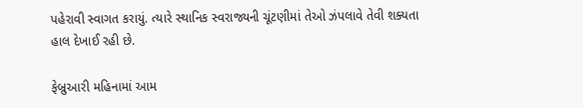પહેરાવી સ્વાગત કરાયું. ત્યારે સ્થાનિક સ્વરાજ્યની ચૂંટણીમાં તેઓ ઝંપલાવે તેવી શક્યતા હાલ દેખાઈ રહી છે.

ફેબ્રુઆરી મહિનામાં આમ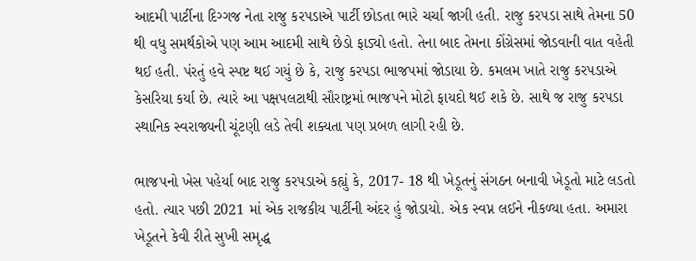આદમી પાર્ટીના દિગ્ગજ નેતા રાજુ કરપડાએ પાર્ટી છોડતા ભારે ચર્ચા જાગી હતી. રાજુ કરપડા સાથે તેમના 50 થી વધુ સમર્થકોએ પણ આમ આદમી સાથે છેડો ફાડ્યો હતો. તેના બાદ તેમના કોંગ્રેસમાં જોડવાની વાત વહેતી થઈ હતી. પંરતું હવે સ્પષ્ટ થઈ ગયું છે કે, રાજુ કરપડા ભાજપમાં જોડાયા છે. કમલમ ખાતે રાજુ કરપડાએ કેસરિયા કર્યા છે. ત્યારે આ પક્ષપલટાથી સૌરાષ્ટ્રમાં ભાજપને મોટો ફાયદો થઈ શકે છે. સાથે જ રાજુ કરપડા સ્થાનિક સ્વરાજ્યની ચૂંટણી લડે તેવી શક્યતા પણ પ્રબળ લાગી રહી છે.

ભાજપનો ખેસ પહેર્યા બાદ રાજુ કરપડાએ કહ્યું કે, 2017- 18 થી ખેડૂતનું સંગઠન બનાવી ખેડૂતો માટે લડતો હતો. ત્યાર પછી 2021 માં એક રાજકીય પાર્ટીની અંદર હું જોડાયો. એક સ્વપ્ન લઈને નીકળ્યા હતા. અમારા ખેડૂતને કેવી રીતે સુખી સમૃદ્ધ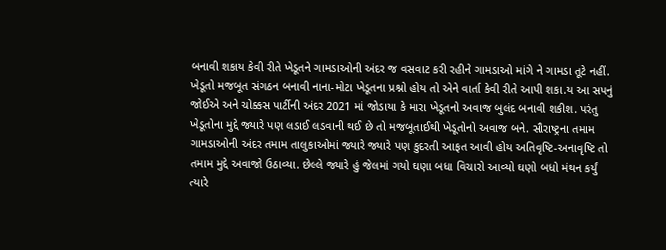બનાવી શકાય કેવી રીતે ખેડૂતને ગામડાઓની અંદર જ વસવાટ કરી રહીને ગામડાઓ માંગે ને ગામડા તૂટે નહીં. ખેડૂતો મજબૂત સંગઠન બનાવી નાના-મોટા ખેડૂતના પ્રશ્નો હોય તો એને વાર્તા કેવી રીતે આપી શકા.ય આ સપનું જોઈએ અને ચોક્કસ પાર્ટીની અંદર 2021 માં જોડાયા કે મારા ખેડૂતનો અવાજ બુલંદ બનાવી શકીશ. પરંતુ ખેડૂતોના મુદ્દે જ્યારે પણ લડાઈ લડવાની થઈ છે તો મજબૂતાઈથી ખેડૂતોનો અવાજ બને. સૌરાષ્ટ્રના તમામ ગામડાઓની અંદર તમામ તાલુકાઓમાં જ્યારે જ્યારે પણ કુદરતી આફત આવી હોય અતિવૃષ્ટિ-અનાવૃષ્ટિ તો તમામ મુદ્દે અવાજો ઉઠાવ્યા. છેલ્લે જ્યારે હું જેલમાં ગયો ઘણા બધા વિચારો આવ્યો ઘણો બધો મંથન કર્યું ત્યારે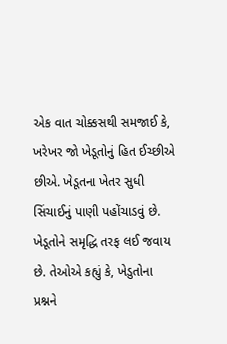એક વાત ચોક્કસથી સમજાઈ કે, ખરેખર જો ખેડૂતોનું હિત ઈચ્છીએ છીએ. ખેડૂતના ખેતર સુધી સિંચાઈનું પાણી પહોંચાડવું છે. ખેડૂતોને સમૃદ્ધિ તરફ લઈ જવાય છે. તેઓએ કહ્યું કે, ખેડુતોના પ્રશ્નને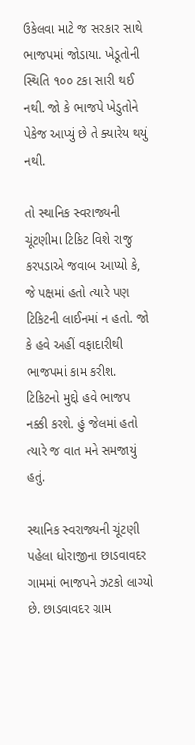ઉકેલવા માટે જ સરકાર સાથે ભાજપમાં જોડાયા. ખેડૂતોની સ્થિતિ ૧૦૦ ટકા સારી થઈ નથી. જો કે ભાજપે ખેડુતોને પેકેજ આપ્યું છે તે ક્યારેય થયું નથી.

તો સ્થાનિક સ્વરાજ્યની ચૂંટણીમા ટિકિટ વિશે રાજુ કરપડાએ જવાબ આપ્યો કે, જે પક્ષમાં હતો ત્યારે પણ ટિકિટની લાઈનમાં ન હતો. જો કે હવે અહીં વફાદારીથી ભાજપમાં કામ કરીશ. ટિકિટનો મુદ્દો હવે ભાજપ નક્કી કરશે. હું જેલમાં હતો ત્યારે જ વાત મને સમજાયું હતું.

સ્થાનિક સ્વરાજ્યની ચૂંટણી પહેલા ધોરાજીના છાડવાવદર ગામમાં ભાજપને ઝટકો લાગ્યો છે. છાડવાવદર ગ્રામ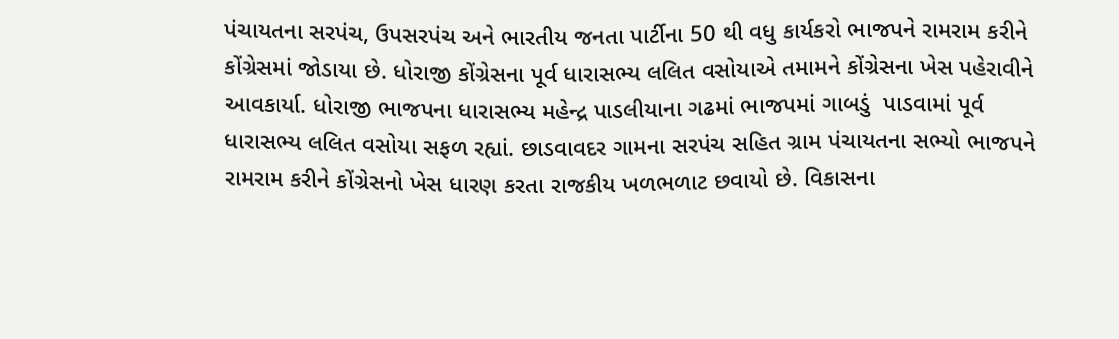પંચાયતના સરપંચ, ઉપસરપંચ અને ભારતીય જનતા પાર્ટીના 50 થી વધુ કાર્યકરો ભાજપને રામરામ કરીને કોંગ્રેસમાં જોડાયા છે. ધોરાજી કોંગ્રેસના પૂર્વ ધારાસભ્ય લલિત વસોયાએ તમામને કોંગ્રેસના ખેસ પહેરાવીને આવકાર્યા. ધોરાજી ભાજપના ધારાસભ્ય મહેન્દ્ર પાડલીયાના ગઢમાં ભાજપમાં ગાબડું  પાડવામાં પૂર્વ ધારાસભ્ય લલિત વસોયા સફળ રહ્યાં. છાડવાવદર ગામના સરપંચ સહિત ગ્રામ પંચાયતના સભ્યો ભાજપને રામરામ કરીને કોંગ્રેસનો ખેસ ધારણ કરતા રાજકીય ખળભળાટ છવાયો છે. વિકાસના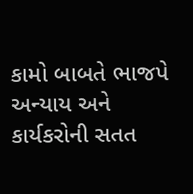કામો બાબતે ભાજપે અન્યાય અને કાર્યકરોની સતત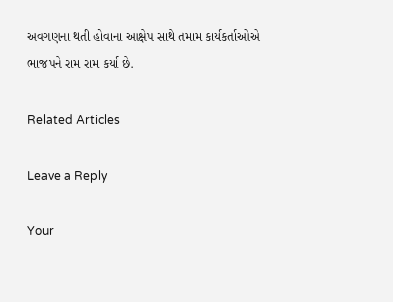અવગણના થતી હોવાના આક્ષેપ સાથે તમામ કાર્યકર્તાઓએ ભાજપને રામ રામ કર્યા છે.

Related Articles

Leave a Reply

Your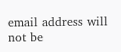email address will not be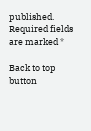published. Required fields are marked *

Back to top button